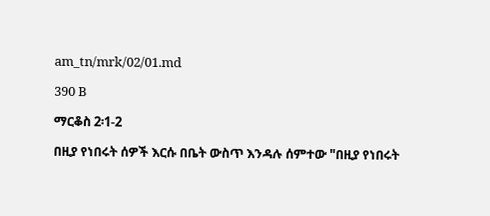am_tn/mrk/02/01.md

390 B

ማርቆስ 2፡1-2

በዚያ የነበሩት ሰዎች እርሱ በቤት ውስጥ እንዳሉ ሰምተው "በዚያ የነበሩት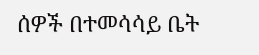ሰዎች በተመሳሳይ ቤት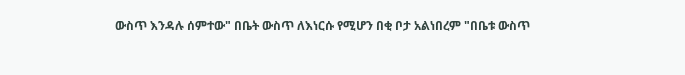ውስጥ እንዳሉ ሰምተው" በቤት ውስጥ ለእነርሱ የሚሆን በቂ ቦታ አልነበረም "በቤቱ ውስጥ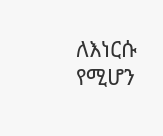ለእነርሱ የሚሆን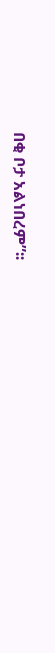በቂ ቦታ አልነበረም”፡፡